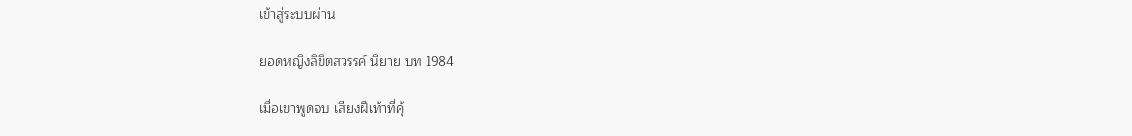เข้าสู่ระบบผ่าน

ยอดหญิงลิขิตสวรรค์ นิยาย บท 1984

เมื่อเขาพูดจบ เสียงฝีเท้าที่คุ้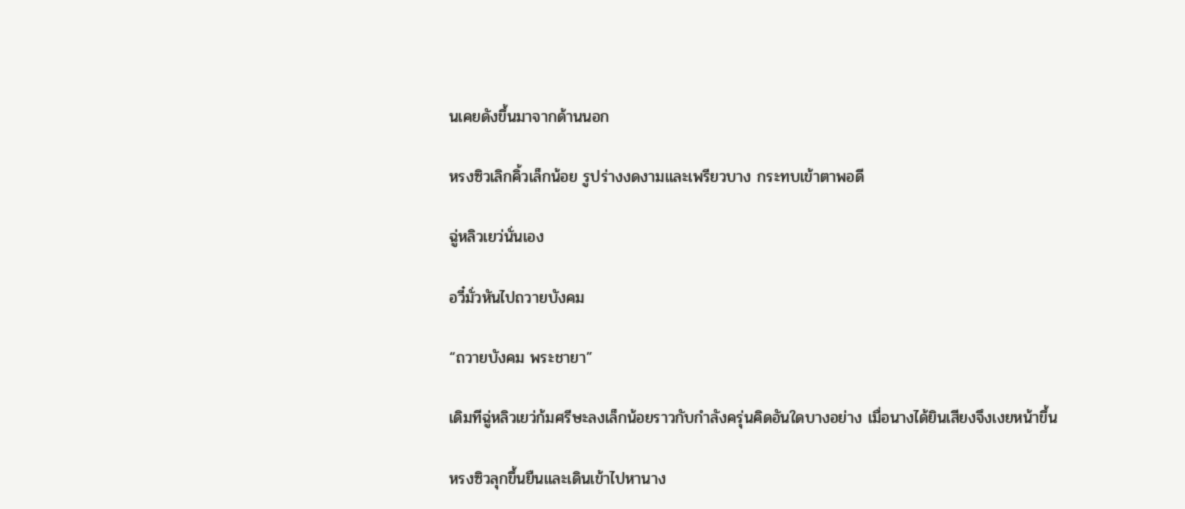นเคยดังขึ้นมาจากด้านนอก

หรงซิวเลิกคิ้วเล็กน้อย รูปร่างงดงามและเพรียวบาง กระทบเข้าตาพอดี

ฉู่หลิวเยว่นั่นเอง

อวี๋มั่วหันไปถวายบังคม

“ถวายบังคม พระชายา”

เดิมทีฉู่หลิวเยว่ก้มศรีษะลงเล็กน้อยราวกับกำลังครุ่นคิดอันใดบางอย่าง เมื่อนางได้ยินเสียงจึงเงยหน้าขึ้น

หรงซิวลุกขึ้นยืนและเดินเข้าไปหานาง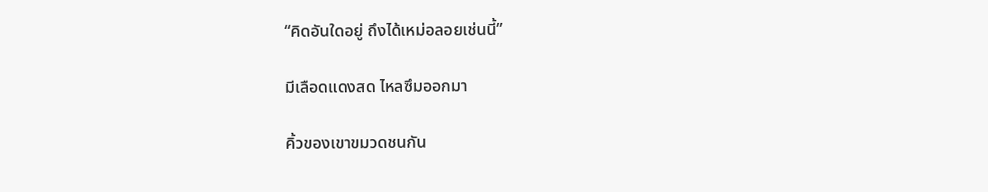“คิดอันใดอยู่ ถึงได้เหม่อลอยเช่นนี้”

มีเลือดแดงสด ไหลซึมออกมา

คิ้วของเขาขมวดชนกัน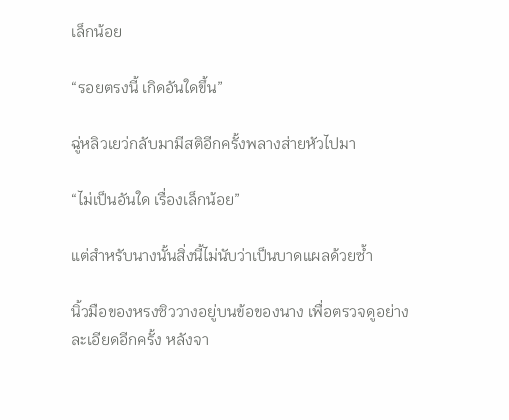เล็กน้อย

“รอยตรงนี้ เกิดอันใดขึ้น”

ฉู่หลิวเยว่กลับมามีสติอีกครั้งพลางส่ายหัวไปมา

“ไม่เป็นอันใด เรื่องเล็กน้อย”

แต่สำหรับนางนั้นสิ่งนี้ไม่นับว่าเป็นบาดแผลด้วยซ้ำ

นิ้วมือของหรงซิววางอยู่บนข้อของนาง เพื่อตรวจดูอย่างละเอียดอีกครั้ง หลังจา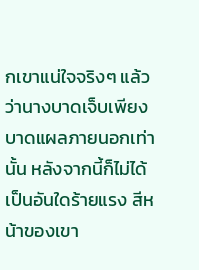กเขาแน่ใจจริงๆ แล้วว่านางบาดเจ็บเพียงบาดแผลภายนอกเท่านั้น หลังจากนี้ก็ไม่ได้เป็นอันใดร้ายแรง สีหน้าของเขา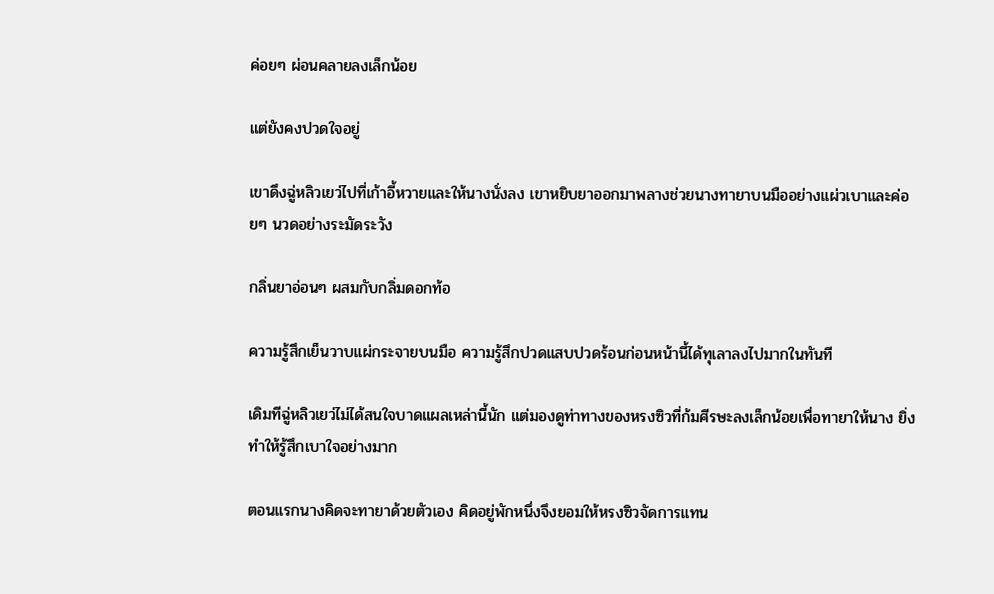ค่อยๆ ผ่อนคลายลงเล็กน้อย

แต่ยังคงปวดใจอยู่

เขาดึงฉู่หลิวเยว่ไปที่เก้าอี้หวายและให้นางนั่งลง เขาหยิบยาออกมาพลางช่วยนางทายาบนมืออย่างแผ่วเบาและค่อยๆ นวดอย่างระมัดระวัง

กลิ่นยาอ่อนๆ ผสมกับกลิ่มดอกท้อ

ความรู้สึกเย็นวาบแผ่กระจายบนมือ ความรู้สึกปวดแสบปวดร้อนก่อนหน้านี้ได้ทุเลาลงไปมากในทันที

เดิมทีฉู่หลิวเยว่ไม่ได้สนใจบาดแผลเหล่านี้นัก แต่มองดูท่าทางของหรงซิวที่ก้มศีรษะลงเล็กน้อยเพื่อทายาให้นาง ยิ่งทำให้รู้สึกเบาใจอย่างมาก

ตอนแรกนางคิดจะทายาด้วยตัวเอง คิดอยู่พักหนึ่งจึงยอมให้หรงซิวจัดการแทน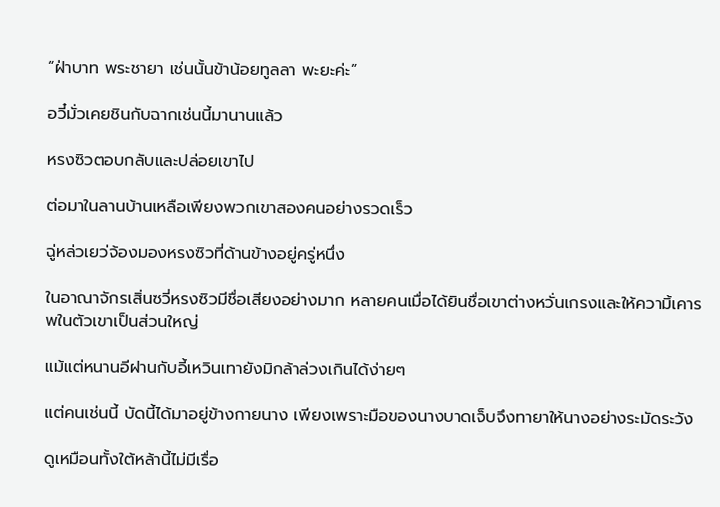“ฝ่าบาท พระชายา เช่นนั้นข้าน้อยทูลลา พะยะค่ะ”

อวี๋มั่วเคยชินกับฉากเช่นนี้มานานแล้ว

หรงซิวตอบกลับและปล่อยเขาไป

ต่อมาในลานบ้านเหลือเพียงพวกเขาสองคนอย่างรวดเร็ว

ฉู่หล่วเยว่จ้องมองหรงซิวที่ด้านข้างอยู่ครู่หนึ่ง

ในอาณาจักรเสิ่นซวี่หรงซิวมีชื่อเสียงอย่างมาก หลายคนเมื่อได้ยินชื่อเขาต่างหวั่นเกรงและให้ความิ้เคารพในตัวเขาเป็นส่วนใหญ่

แม้แต่หนานอีฝานกับอี้เหวินเทายังมิกล้าล่วงเกินได้ง่ายๆ

แต่คนเช่นนี้ บัดนี้ได้มาอยู่ข้างกายนาง เพียงเพราะมือของนางบาดเจ็บจึงทายาให้นางอย่างระมัดระวัง

ดูเหมือนทั้งใต้หล้านี้ไม่มีเรื่อ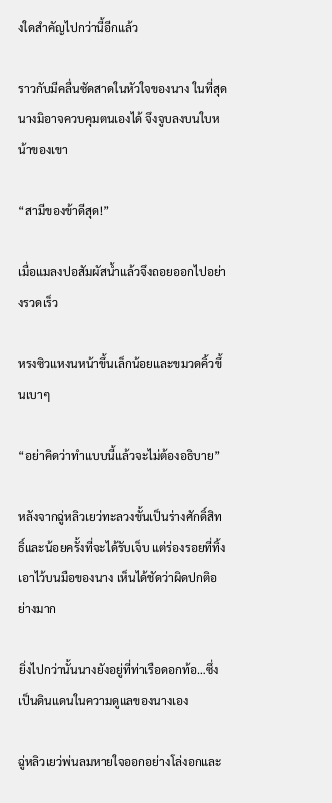งใดสำคัญไปกว่านี้อีกแล้ว

ราวกับมีคลื่นซัดสาดในหัวใจของนาง ในที่สุดนางมิอาจควบคุมตนเองได้ จึงจูบลงบนใบหน้าของเขา

“สามีของข้าดีสุด!”

เมื่อแมลงปอสัมผัสน้ำแล้วจึงถอยออกไปอย่างรวดเร็ว

หรงซิวแหงนหน้าขึ้นเล็กน้อยและขมวดคิ้วขึ้นเบาๆ

“อย่าคิดว่าทำแบบนี้แล้วจะไม่ต้องอธิบาย”

หลังจากฉู่หลิวเยว่ทะลวงขั้นเป็นร่างศักดิ์สิทธิ์และน้อยครั้งที่จะได้รับเจ็บ แต่ร่องรอยที่ทิ้งเอาไว้บนมือของนาง เห็นได้ชัดว่าผิดปกติอย่างมาก

ยิ่งไปกว่านั้นนางยังอยู่ที่ท่าเรือดอกท้อ…ซึ่งเป็นดินแดนในความดูแลของนางเอง

ฉู่หลิวเยว่พ่นลมหายใจออกอย่างโล่งอกและ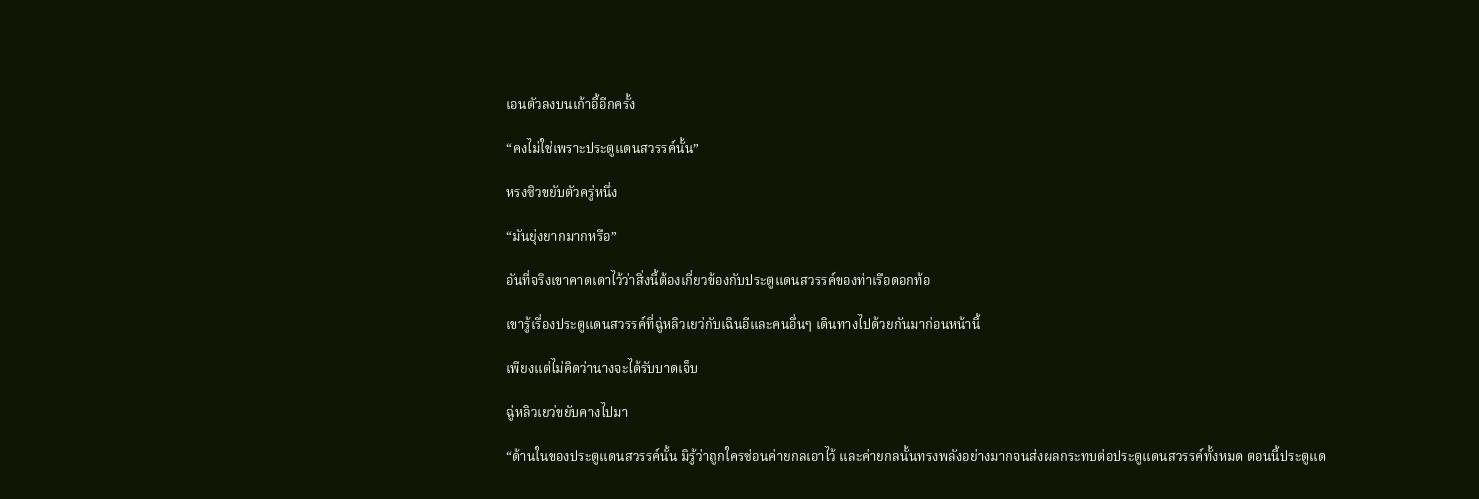เอนตัวลงบนเก้าอี้อีกครั้ง

“คงไม่ใช่เพราะประตูแดนสวรรค์นั้น”

หรงซิวขยับตัวครู่หนึ่ง

“มันยุ่งยากมากหรือ”

อันที่จริงเขาคาดเดาไว้ว่าสิ่งนี้ต้องเกี่ยวข้องกับประตูแดนสวรรค์ของท่าเรือดอกท้อ

เขารู้เรื่องประตูแดนสวรรค์ที่ฉู่หลิวเยว่กับเฉินอีและคนอื่นๆ เดินทางไปด้วยกันมาก่อนหน้านี้

เพียงแต่ไม่คิดว่านางจะได้รับบาดเจ็บ

ฉู่หลิวเยว่ขยับคางไปมา

“ด้านในของประตูแดนสวรรค์นั้น มิรู้ว่าถูกใครซ่อนค่ายกลเอาไว้ และค่ายกลนั้นทรงพลังอย่างมากจนส่งผลกระทบต่อประตูแดนสวรรค์ทั้งหมด ตอนนี้ประตูแด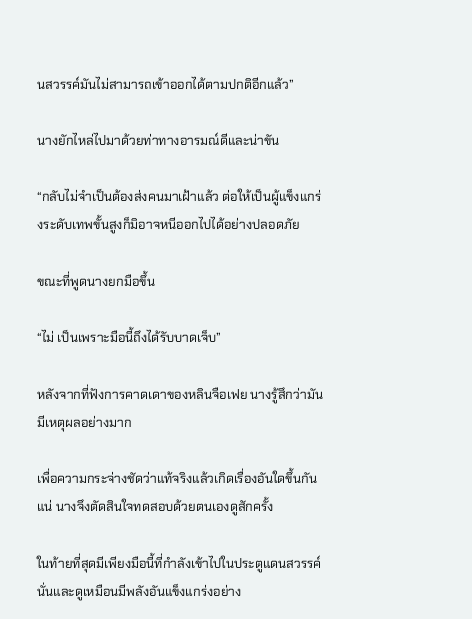นสวรรค์มันไม่สามารถเข้าออกได้ตามปกติอีกแล้ว”

นางยักไหล่ไปมาด้วยท่าทางอารมณ์ดีและน่าขัน

“กลับไม่จำเป็นต้องส่งคนมาเฝ้าแล้ว ต่อให้เป็นผู้แข็งแกร่งระดับเทพขั้นสูงก็มิอาจหนีออกไปได้อย่างปลอดภัย

ขณะที่พูดนางยกมือขึ้น

“ไม่ เป็นเพราะมือนี้ถึงได้รับบาดเจ็บ”

หลังจากที่ฟังการคาดเดาของหลินจือเฟย นางรู้สึกว่ามันมีเหตุผลอย่างมาก

เพื่อความกระจ่างชัดว่าแท้จริงแล้วเกิดเรื่องอันใดขึ้นกันแน่ นางจึงตัดสินใจทดสอบด้วยตนเองดูสักครั้ง

ในท้ายที่สุดมีเพียงมือนี้ที่กำลังเข้าไปในประตูแดนสวรรค์นั่นและดูเหมือนมีพลังอันแข็งแกร่งอย่าง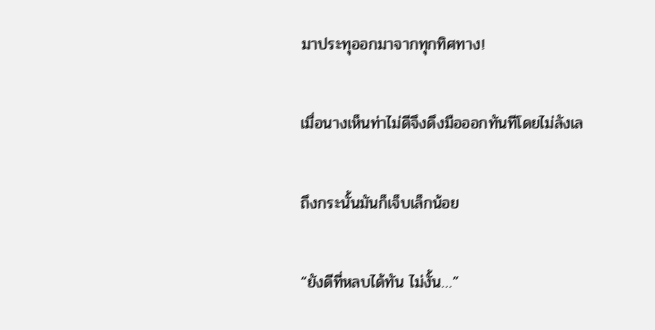มาประทุออกมาจากทุกทิศทาง!

เมื่อนางเห็นท่าไม่ดีจึงดึงมือออกทันทีโดยไม่ลังเล

ถึงกระนั้นมันก็เจ็บเล็กน้อย

“ยังดีที่หลบได้ทัน ไม่งั้น…”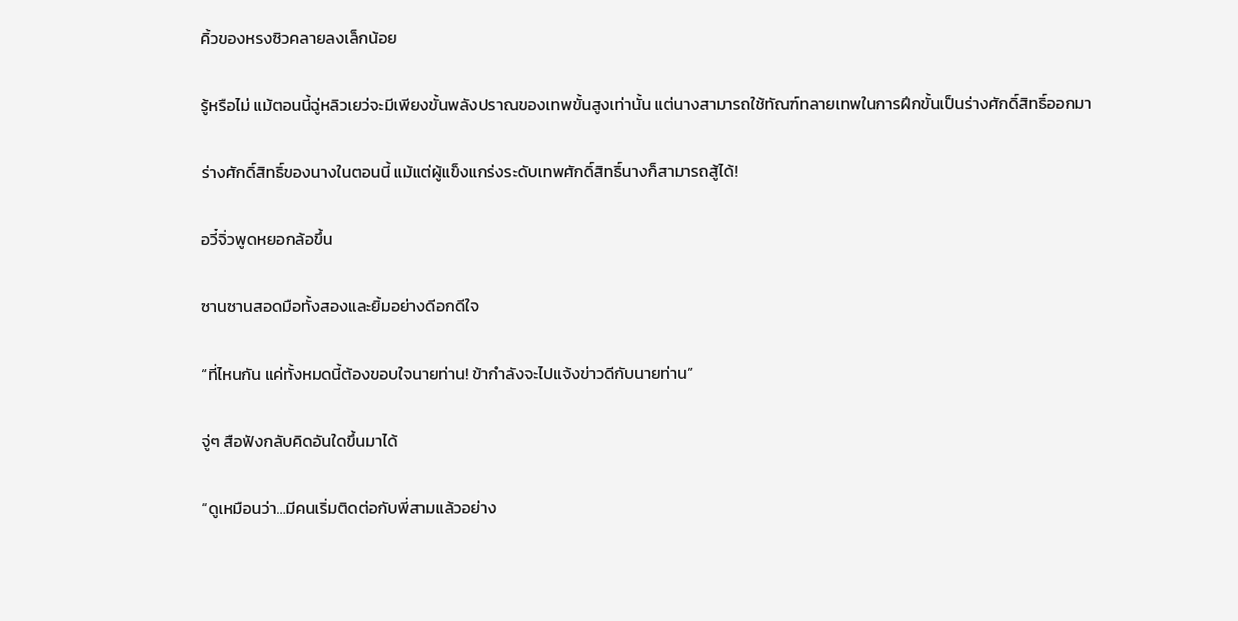คิ้วของหรงซิวคลายลงเล็กน้อย

รู้หรือไม่ แม้ตอนนี้ฉู่หลิวเยว่จะมีเพียงขั้นพลังปราณของเทพขั้นสูงเท่านั้น แต่นางสามารถใช้ทัณฑ์ทลายเทพในการฝึกขั้นเป็นร่างศักดิ์สิทธิ์ออกมา

ร่างศักดิ์สิทธิ์ของนางในตอนนี้ แม้แต่ผู้แข็งแกร่งระดับเทพศักดิ์สิทธิ์นางก็สามารถสู้ได้!

อวี๋จิ่วพูดหยอกล้อขึ้น

ซานซานสอดมือทั้งสองและยิ้มอย่างดีอกดีใจ

“ที่ไหนกัน แค่ทั้งหมดนี้ต้องขอบใจนายท่าน! ข้ากําลังจะไปแจ้งข่าวดีกับนายท่าน”

จู่ๆ สือฟังกลับคิดอันใดขึ้นมาได้

“ดูเหมือนว่า…มีคนเริ่มติดต่อกับพี่สามแล้วอย่าง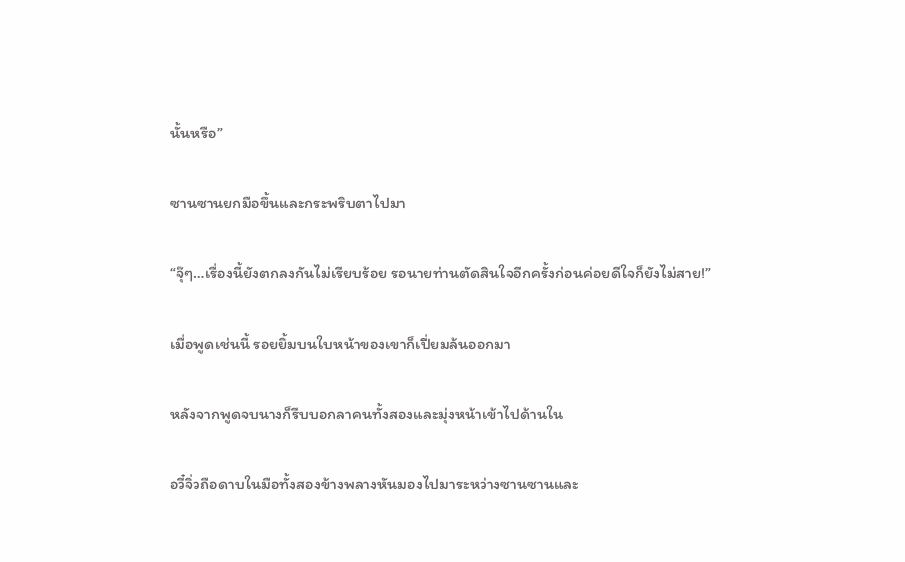นั้นหรือ”

ซานซานยกมือขึ้นและกระพริบตาไปมา

“จุ๊ๆ…เรื่องนี้ยังตกลงกันไม่เรียบร้อย รอนายท่านตัดสินใจอีกครั้งก่อนค่อยดีใจก็ยังไม่สาย!”

เมื่อพูดเช่นนี้ รอยยิ้มบนใบหน้าของเขาก็เปี่ยมล้นออกมา

หลังจากพูดจบนางก็รีบบอกลาคนทั้งสองและมุ่งหน้าเข้าไปด้านใน

อวี๋จิ่วถือดาบในมือทั้งสองข้างพลางหันมองไปมาระหว่างซานซานและ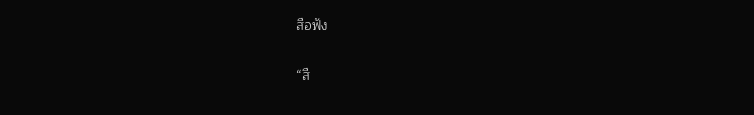สือฟัง

“สื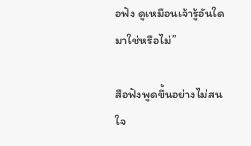อฟัง ดูเหมือนเจ้ารู้อันใดมาใช่หรือไม่”

สือฟังพูดขึ้นอย่างไม่สนใจ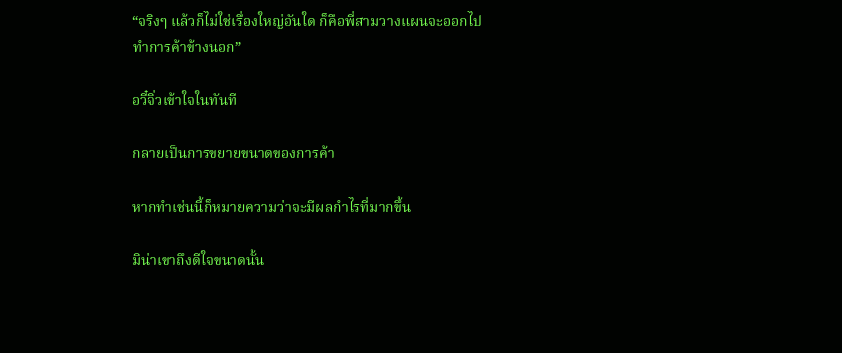“จริงๆ แล้วก็ไม่ใช่เรื่องใหญ่อันใด ก็คือพี่สามวางแผนจะออกไปทำการค้าข้างนอก”

อวี๋จิ่วเข้าใจในทันที

กลายเป็นการขยายขนาดของการค้า

หากทำเช่นนี้ก็หมายความว่าจะมีผลกำไรที่มากขึ้น

มิน่าเขาถึงดีใจขนาดนั้น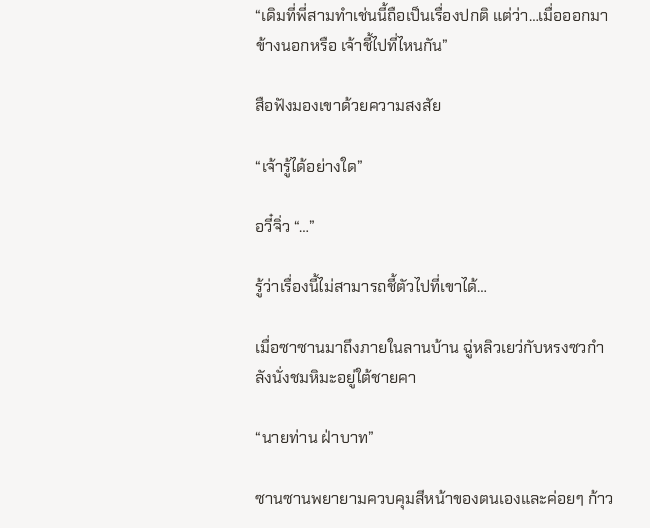“เดิมที่พี่สามทำเช่นนี้ถือเป็นเรื่องปกติ แต่ว่า…เมื่อออกมาข้างนอกหรือ เจ้าชี้ไปที่ไหนกัน”

สือฟังมองเขาด้วยความสงสัย

“เจ้ารู้ได้อย่างใด”

อวี๋จิ่ว “…”

รู้ว่าเรื่องนี้ไม่สามารถชี้ตัวไปที่เขาได้…

เมื่อซาซานมาถึงภายในลานบ้าน ฉู่หลิวเยว่กับหรงซวกำลังนั่งชมหิมะอยู่ใต้ชายคา

“นายท่าน ฝ่าบาท”

ซานซานพยายามควบคุมสีหน้าของตนเองและค่อยๆ ก้าว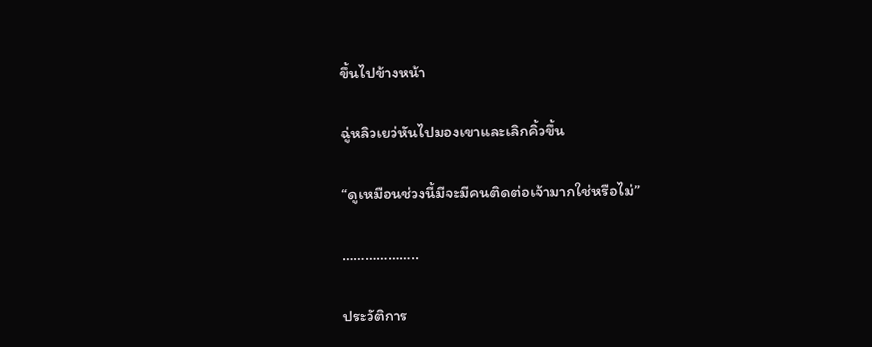ขึ้นไปข้างหน้า

ฉู่หลิวเยว่หันไปมองเขาและเลิกคิ้วขึ้น

“ดูเหมือนช่วงนี้มีจะมีคนติดต่อเจ้ามากใช่หรือไม่”

………………..

ประวัติการ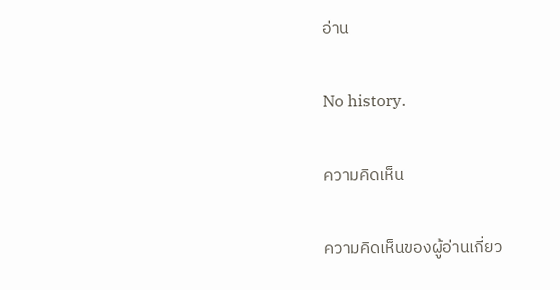อ่าน

No history.

ความคิดเห็น

ความคิดเห็นของผู้อ่านเกี่ยว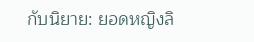กับนิยาย: ยอดหญิงลิ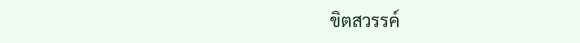ขิตสวรรค์